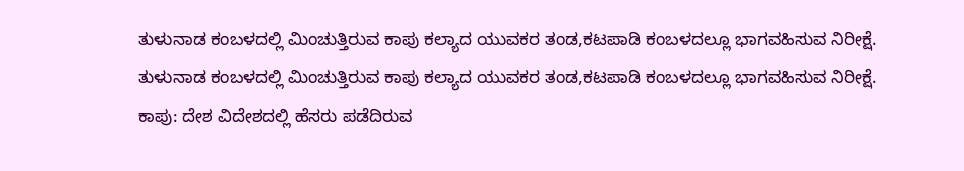ತುಳುನಾಡ ಕಂಬಳದಲ್ಲಿ ಮಿಂಚುತ್ತಿರುವ ಕಾಪು ಕಲ್ಯಾದ ಯುವಕರ ತಂಡ,ಕಟಪಾಡಿ ಕಂಬಳದಲ್ಲೂ ಭಾಗವಹಿಸುವ ನಿರೀಕ್ಷೆ.
ತುಳುನಾಡ ಕಂಬಳದಲ್ಲಿ ಮಿಂಚುತ್ತಿರುವ ಕಾಪು ಕಲ್ಯಾದ ಯುವಕರ ತಂಡ,ಕಟಪಾಡಿ ಕಂಬಳದಲ್ಲೂ ಭಾಗವಹಿಸುವ ನಿರೀಕ್ಷೆ.
ಕಾಪು: ದೇಶ ವಿದೇಶದಲ್ಲಿ ಹೆಸರು ಪಡೆದಿರುವ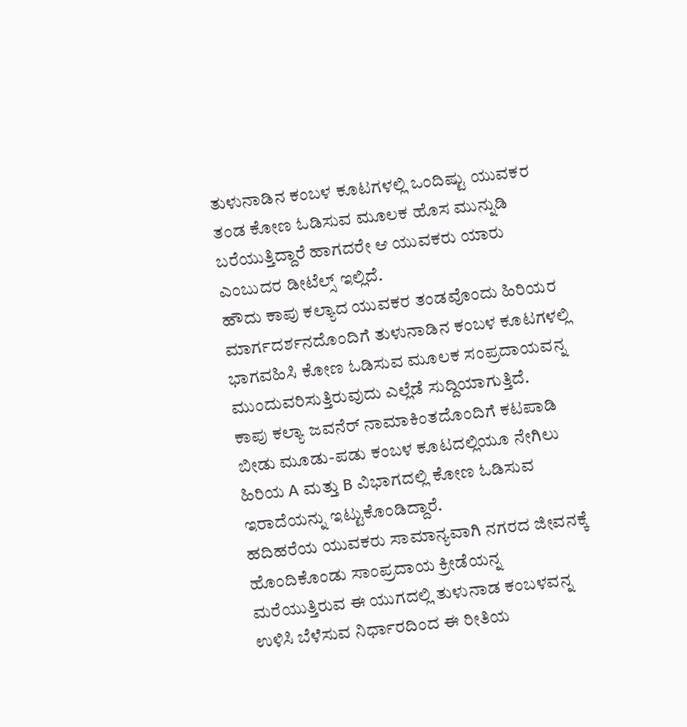ತುಳುನಾಡಿನ ಕಂಬಳ ಕೂಟಗಳಲ್ಲಿ ಒಂದಿಷ್ಟು ಯುವಕರ ತಂಡ ಕೋಣ ಓಡಿಸುವ ಮೂಲಕ ಹೊಸ ಮುನ್ನುಡಿ ಬರೆಯುತ್ತಿದ್ದಾರೆ ಹಾಗದರೇ ಆ ಯುವಕರು ಯಾರು ಎಂಬುದರ ಡೀಟೆಲ್ಸ್ ಇಲ್ಲಿದೆ.
ಹೌದು ಕಾಪು ಕಲ್ಯಾದ ಯುವಕರ ತಂಡವೊಂದು ಹಿರಿಯರ ಮಾರ್ಗದರ್ಶನದೊಂದಿಗೆ ತುಳುನಾಡಿನ ಕಂಬಳ ಕೂಟಗಳಲ್ಲಿ ಭಾಗವಹಿಸಿ ಕೋಣ ಓಡಿಸುವ ಮೂಲಕ ಸಂಪ್ರದಾಯವನ್ನ ಮುಂದುವರಿಸುತ್ತಿರುವುದು ಎಲ್ಲೆಡೆ ಸುದ್ದಿಯಾಗುತ್ತಿದೆ.
ಕಾಪು ಕಲ್ಯಾ ಜವನೆರ್ ನಾಮಾಕಿಂತದೊಂದಿಗೆ ಕಟಪಾಡಿ ಬೀಡು ಮೂಡು-ಪಡು ಕಂಬಳ ಕೂಟದಲ್ಲಿಯೂ ನೇಗಿಲು ಹಿರಿಯ A ಮತ್ತು B ವಿಭಾಗದಲ್ಲಿ ಕೋಣ ಓಡಿಸುವ ಇರಾದೆಯನ್ನು ಇಟ್ಟುಕೊಂಡಿದ್ದಾರೆ.
ಹದಿಹರೆಯ ಯುವಕರು ಸಾಮಾನ್ಯವಾಗಿ ನಗರದ ಜೀವನಕ್ಕೆ ಹೊಂದಿಕೊಂಡು ಸಾಂಪ್ರದಾಯ ಕ್ರೀಡೆಯನ್ನ ಮರೆಯುತ್ತಿರುವ ಈ ಯುಗದಲ್ಲಿ ತುಳುನಾಡ ಕಂಬಳವನ್ನ ಉಳಿಸಿ ಬೆಳೆಸುವ ನಿರ್ಧಾರದಿಂದ ಈ ರೀತಿಯ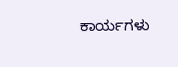ಕಾರ್ಯಗಳು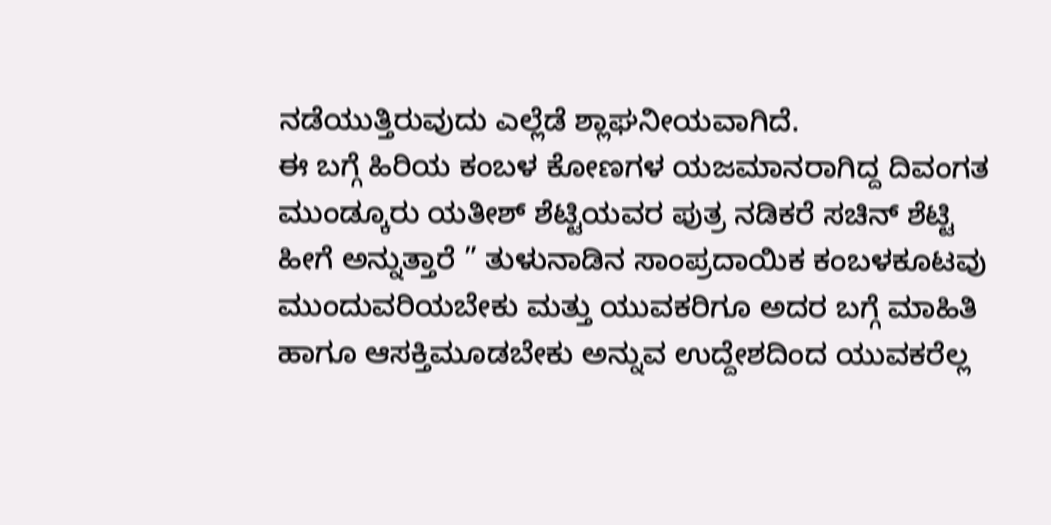ನಡೆಯುತ್ತಿರುವುದು ಎಲ್ಲೆಡೆ ಶ್ಲಾಘನೀಯವಾಗಿದೆ.
ಈ ಬಗ್ಗೆ ಹಿರಿಯ ಕಂಬಳ ಕೋಣಗಳ ಯಜಮಾನರಾಗಿದ್ದ ದಿವಂಗತ ಮುಂಡ್ಕೂರು ಯತೀಶ್ ಶೆಟ್ಟಿಯವರ ಪುತ್ರ ನಡಿಕರೆ ಸಚಿನ್ ಶೆಟ್ಟಿ ಹೀಗೆ ಅನ್ನುತ್ತಾರೆ ” ತುಳುನಾಡಿನ ಸಾಂಪ್ರದಾಯಿಕ ಕಂಬಳಕೂಟವು ಮುಂದುವರಿಯಬೇಕು ಮತ್ತು ಯುವಕರಿಗೂ ಅದರ ಬಗ್ಗೆ ಮಾಹಿತಿ ಹಾಗೂ ಆಸಕ್ತಿಮೂಡಬೇಕು ಅನ್ನುವ ಉದ್ದೇಶದಿಂದ ಯುವಕರೆಲ್ಲ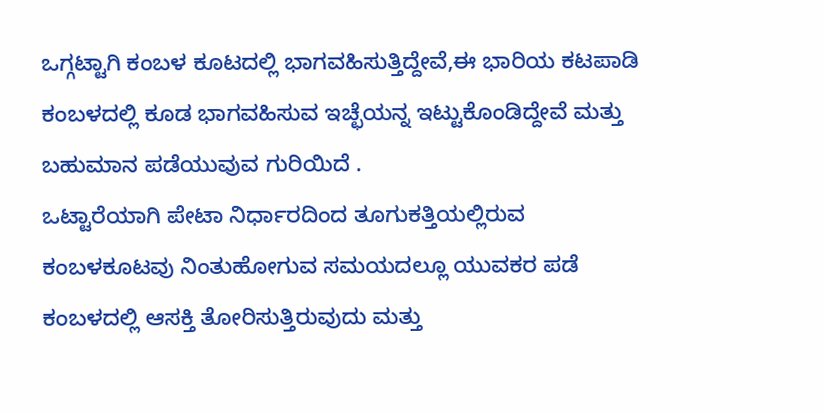ಒಗ್ಗಟ್ಟಾಗಿ ಕಂಬಳ ಕೂಟದಲ್ಲಿ ಭಾಗವಹಿಸುತ್ತಿದ್ದೇವೆ,ಈ ಭಾರಿಯ ಕಟಪಾಡಿ ಕಂಬಳದಲ್ಲಿ ಕೂಡ ಭಾಗವಹಿಸುವ ಇಚ್ಛೆಯನ್ನ ಇಟ್ಟುಕೊಂಡಿದ್ದೇವೆ ಮತ್ತು ಬಹುಮಾನ ಪಡೆಯುವುವ ಗುರಿಯಿದೆ .
ಒಟ್ಟಾರೆಯಾಗಿ ಪೇಟಾ ನಿರ್ಧಾರದಿಂದ ತೂಗುಕತ್ತಿಯಲ್ಲಿರುವ ಕಂಬಳಕೂಟವು ನಿಂತುಹೋಗುವ ಸಮಯದಲ್ಲೂ ಯುವಕರ ಪಡೆ ಕಂಬಳದಲ್ಲಿ ಆಸಕ್ತಿ ತೋರಿಸುತ್ತಿರುವುದು ಮತ್ತು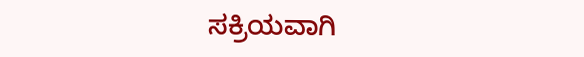ಸಕ್ರಿಯವಾಗಿ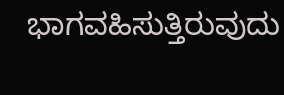ಭಾಗವಹಿಸುತ್ತಿರುವುದು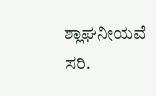ಶ್ಲಾಘನೀಯವೆ ಸರಿ.